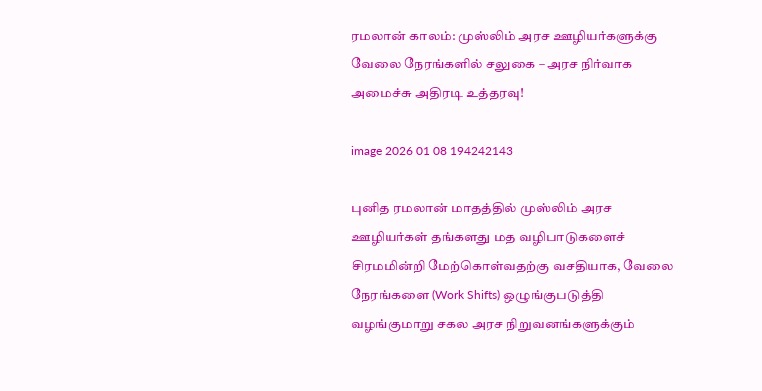ரமலான் காலம்: முஸ்லிம் அரச ஊழியர்களுக்கு வேலை நேரங்களில் சலுகை – அரச நிர்வாக அமைச்சு அதிரடி உத்தரவு!

image 2026 01 08 194242143

புனித ரமலான் மாதத்தில் முஸ்லிம் அரச ஊழியர்கள் தங்களது மத வழிபாடுகளைச் சிரமமின்றி மேற்கொள்வதற்கு வசதியாக, வேலை நேரங்களை (Work Shifts) ஒழுங்குபடுத்தி வழங்குமாறு சகல அரச நிறுவனங்களுக்கும்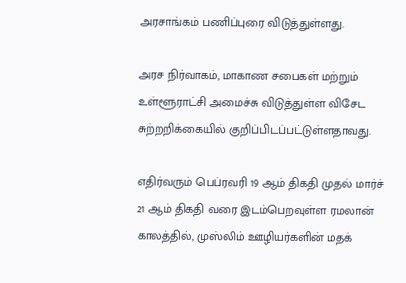அரசாங்கம் பணிப்புரை விடுத்துள்ளது.

அரச நிர்வாகம், மாகாண சபைகள் மற்றும் உள்ளூராட்சி அமைச்சு விடுத்துள்ள விசேட சுற்றறிக்கையில் குறிப்பிடப்பட்டுள்ளதாவது.

எதிர்வரும் பெப்ரவரி 19 ஆம் திகதி முதல் மார்ச் 21 ஆம் திகதி வரை இடம்பெறவுள்ள ரமலான் காலத்தில், முஸ்லிம் ஊழியர்களின் மதக்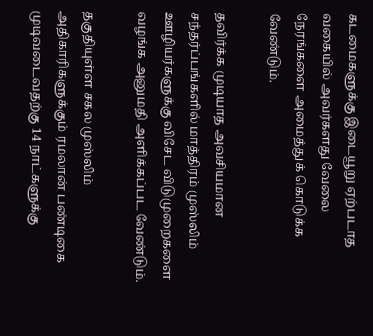கடமைகளுக்கு இடையூறு ஏற்படாத வகையில் அவர்களது வேலை நேரங்களை அமைத்துக் கொடுக்க வேண்டும்.

தவிர்க்க முடியாத அவசியமான சந்தர்ப்பங்களில் மாத்திரம் முஸ்லிம் ஊழியர்களுக்கு விசேட விடுமுறைகளை வழங்க அனுமதி அளிக்கப்பட வேண்டும்.

தகுதியுள்ள சகல முஸ்லிம் அதிகாரிகளுக்கும் ரமலான் பண்டிகை முடிவடைவதற்கு 14 நாட்களுக்கு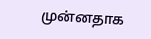முன்னதாக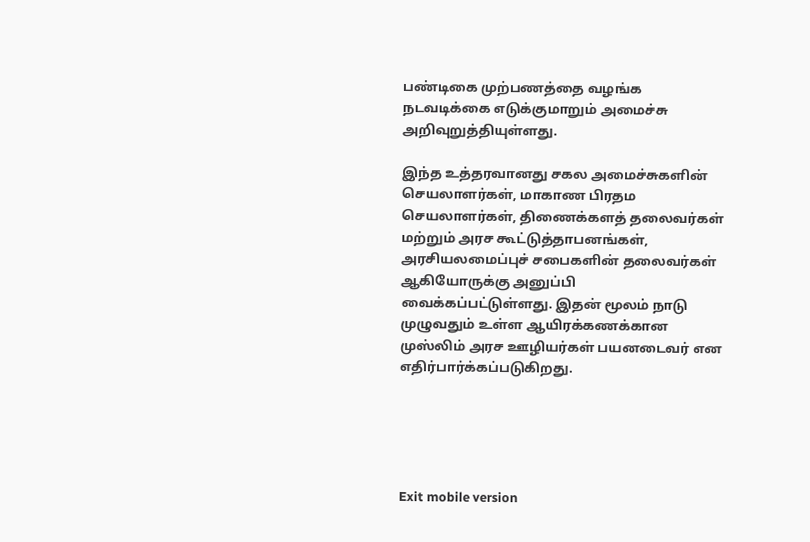பண்டிகை முற்பணத்தை வழங்க நடவடிக்கை எடுக்குமாறும் அமைச்சு அறிவுறுத்தியுள்ளது.

இந்த உத்தரவானது சகல அமைச்சுகளின் செயலாளர்கள், மாகாண பிரதம செயலாளர்கள், திணைக்களத் தலைவர்கள் மற்றும் அரச கூட்டுத்தாபனங்கள், அரசியலமைப்புச் சபைகளின் தலைவர்கள் ஆகியோருக்கு அனுப்பி வைக்கப்பட்டுள்ளது. இதன் மூலம் நாடு முழுவதும் உள்ள ஆயிரக்கணக்கான முஸ்லிம் அரச ஊழியர்கள் பயனடைவர் என எதிர்பார்க்கப்படுகிறது.





Exit mobile version